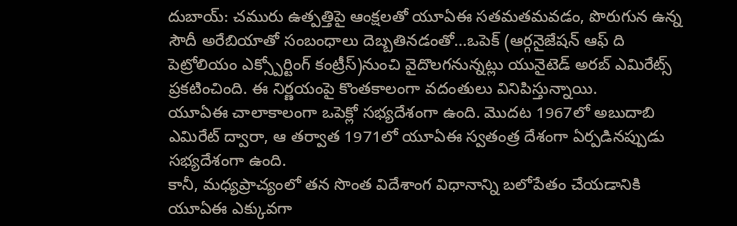దుబాయ్: చమురు ఉత్పత్తిపై ఆంక్షలతో యూఏఈ సతమతమవడం, పొరుగున ఉన్న సౌదీ అరేబియాతో సంబంధాలు దెబ్బతినడంతో…ఒపెక్ (ఆర్గనైజేషన్ ఆఫ్ ది పెట్రోలియం ఎక్స్పోర్టింగ్ కంట్రీస్)నుంచి వైదొలగనున్నట్లు యునైటెడ్ అరబ్ ఎమిరేట్స్ ప్రకటించింది. ఈ నిర్ణయంపై కొంతకాలంగా వదంతులు వినిపిస్తున్నాయి.
యూఏఈ చాలాకాలంగా ఒపెక్లో సభ్యదేశంగా ఉంది. మొదట 1967లో అబుదాబి ఎమిరేట్ ద్వారా, ఆ తర్వాత 1971లో యూఏఈ స్వతంత్ర దేశంగా ఏర్పడినప్పుడు సభ్యదేశంగా ఉంది.
కానీ, మధ్యప్రాచ్యంలో తన సొంత విదేశాంగ విధానాన్ని బలోపేతం చేయడానికి యూఏఈ ఎక్కువగా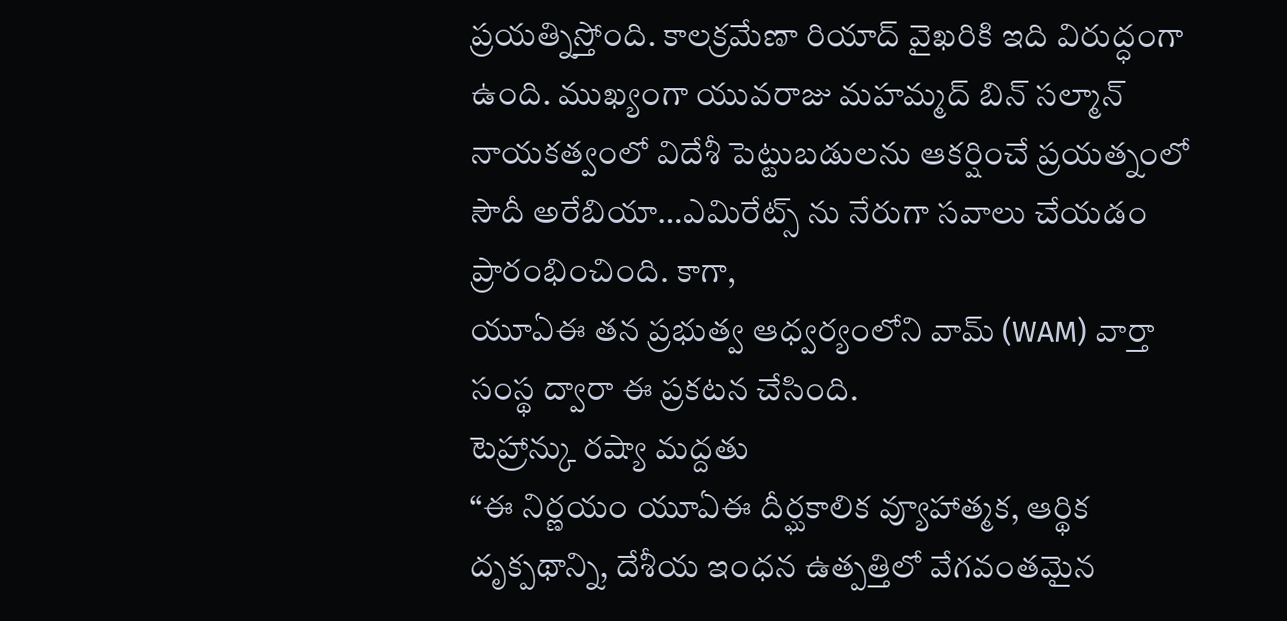ప్రయత్నిస్తోంది. కాలక్రమేణా రియాద్ వైఖరికి ఇది విరుద్ధంగా ఉంది. ముఖ్యంగా యువరాజు మహమ్మద్ బిన్ సల్మాన్ నాయకత్వంలో విదేశీ పెట్టుబడులను ఆకర్షించే ప్రయత్నంలో సౌదీ అరేబియా…ఎమిరేట్స్ ను నేరుగా సవాలు చేయడం ప్రారంభించింది. కాగా,
యూఏఈ తన ప్రభుత్వ ఆధ్వర్యంలోని వామ్ (WAM) వార్తా సంస్థ ద్వారా ఈ ప్రకటన చేసింది.
టెహ్రాన్కు రష్యా మద్దతు
“ఈ నిర్ణయం యూఏఈ దీర్ఘకాలిక వ్యూహాత్మక, ఆర్థిక దృక్పథాన్ని, దేశీయ ఇంధన ఉత్పత్తిలో వేగవంతమైన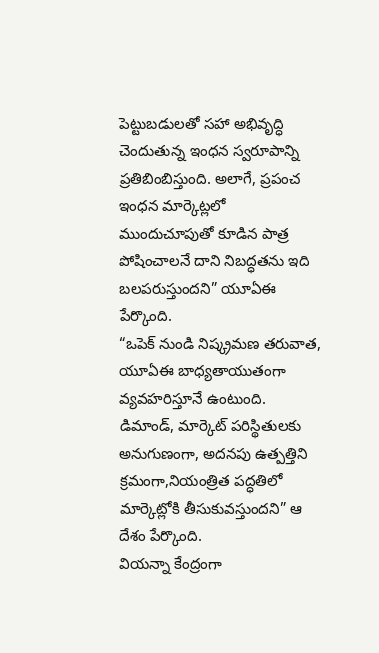పెట్టుబడులతో సహా అభివృద్ధి చెందుతున్న ఇంధన స్వరూపాన్ని ప్రతిబింబిస్తుంది. అలాగే, ప్రపంచ ఇంధన మార్కెట్లలో ముందుచూపుతో కూడిన పాత్ర పోషించాలనే దాని నిబద్ధతను ఇది బలపరుస్తుందని” యూఏఈ పేర్కొంది.
“ఒపెక్ నుండి నిష్క్రమణ తరువాత, యూఏఈ బాధ్యతాయుతంగా వ్యవహరిస్తూనే ఉంటుంది. డిమాండ్, మార్కెట్ పరిస్థితులకు అనుగుణంగా, అదనపు ఉత్పత్తిని క్రమంగా,నియంత్రిత పద్ధతిలో మార్కెట్లోకి తీసుకువస్తుందని” ఆ దేశం పేర్కొంది.
వియన్నా కేంద్రంగా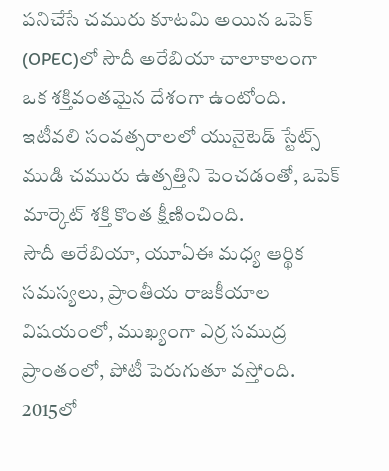పనిచేసే చమురు కూటమి అయిన ఒపెక్ (OPEC)లో సౌదీ అరేబియా చాలాకాలంగా ఒక శక్తివంతమైన దేశంగా ఉంటోంది. ఇటీవలి సంవత్సరాలలో యునైటెడ్ స్టేట్స్ ముడి చమురు ఉత్పత్తిని పెంచడంతో, ఒపెక్ మార్కెట్ శక్తి కొంత క్షీణించింది.
సౌదీ అరేబియా, యూఏఈ మధ్య ఆర్థిక సమస్యలు, ప్రాంతీయ రాజకీయాల విషయంలో, ముఖ్యంగా ఎర్ర సముద్ర ప్రాంతంలో, పోటీ పెరుగుతూ వస్తోంది.
2015లో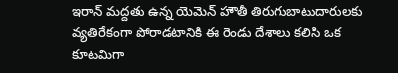ఇరాన్ మద్దతు ఉన్న యెమెన్ హౌతీ తిరుగుబాటుదారులకు వ్యతిరేకంగా పోరాడటానికి ఈ రెండు దేశాలు కలిసి ఒక కూటమిగా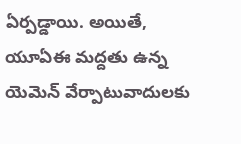ఏర్పడ్డాయి. అయితే, యూఏఈ మద్దతు ఉన్న యెమెన్ వేర్పాటువాదులకు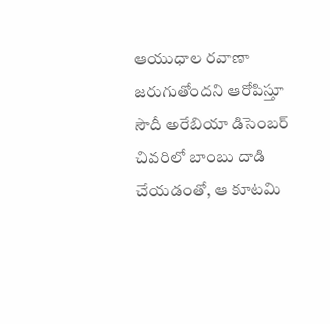ఆయుధాల రవాణా జరుగుతోందని ఆరోపిస్తూ సౌదీ అరేబియా డిసెంబర్ చివరిలో బాంబు దాడి చేయడంతో, ఆ కూటమి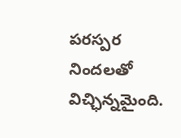పరస్పర నిందలతో విచ్ఛిన్నమైంది.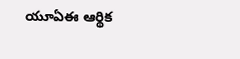యూఏఈ ఆర్థిక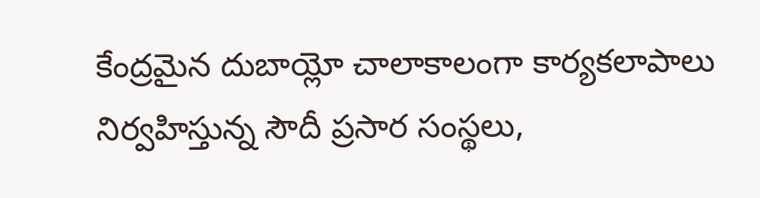కేంద్రమైన దుబాయ్లో చాలాకాలంగా కార్యకలాపాలు నిర్వహిస్తున్న సౌదీ ప్రసార సంస్థలు,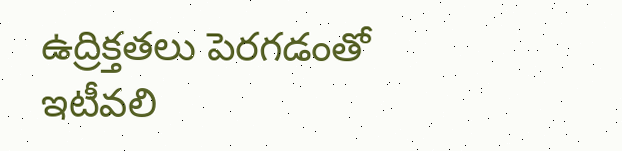ఉద్రిక్తతలు పెరగడంతో ఇటీవలి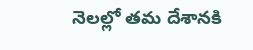నెలల్లో తమ దేశానకి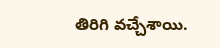తిరిగి వచ్చేశాయి.